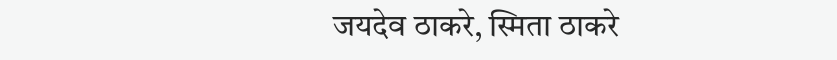जयदेव ठाकरे, स्मिता ठाकरे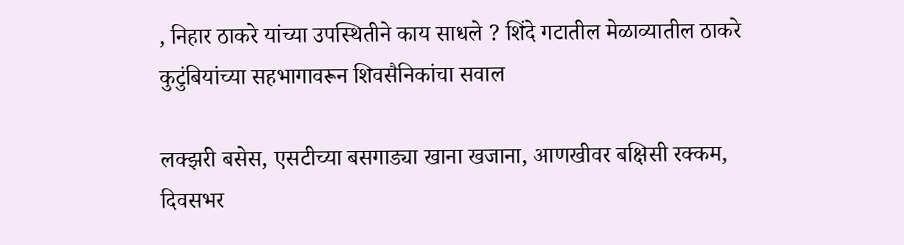, निहार ठाकरे यांच्या उपस्थितीने काय साधले ? शिंदे गटातील मेळाव्यातील ठाकरे कुटुंबियांच्या सहभागावरून शिवसैनिकांचा सवाल

लक्झरी बसेस, एसटीच्या बसगाड्या खाना खजाना, आणखीवर बक्षिसी रक्कम, दिवसभर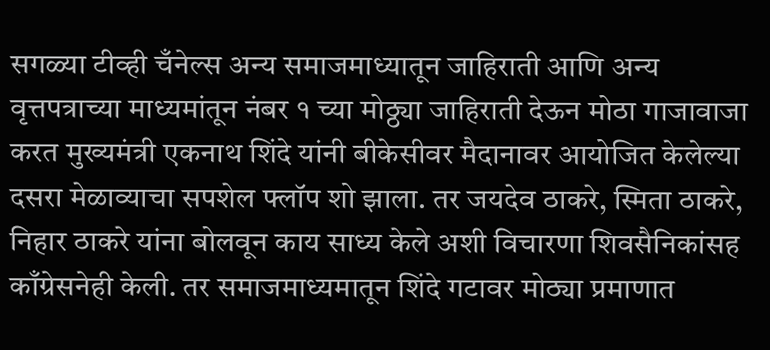सगळ्या टीव्ही चँनेल्स अन्य समाजमाध्यातून जाहिराती आणि अन्य वृत्तपत्राच्या माध्यमांतून नंबर १ च्या मोठ्ठ्या जाहिराती देऊन मोठा गाजावाजा करत मुख्यमंत्री एकनाथ शिंदे यांनी बीकेसीवर मैदानावर आयोजित केलेल्या दसरा मेळाव्याचा सपशेल फ्लॉप शो झाला. तर जयदेव ठाकरे, स्मिता ठाकरे, निहार ठाकरे यांना बोलवून काय साध्य केले अशी विचारणा शिवसैनिकांसह काँग्रेसनेही केली. तर समाजमाध्यमातून शिंदे गटावर मोठ्या प्रमाणात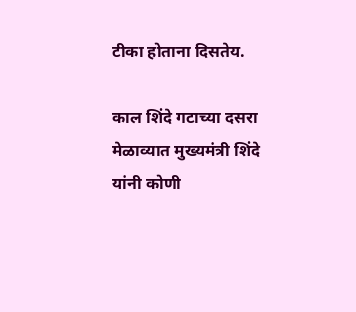टीका होताना दिसतेय.

काल शिंदे गटाच्या दसरा मेळाव्यात मुख्यमंत्री शिंदे यांनी कोणी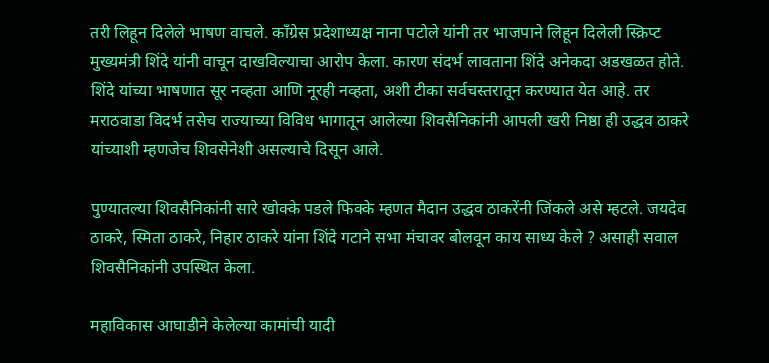तरी लिहून दिलेले भाषण वाचले. काँग्रेस प्रदेशाध्यक्ष नाना पटोले यांनी तर भाजपाने लिहून दिलेली स्क्रिप्ट मुख्यमंत्री शिंदे यांनी वाचून दाखविल्याचा आरोप केला. कारण संदर्भ लावताना शिंदे अनेकदा अडखळत होते. शिंदे यांच्या भाषणात सूर नव्हता आणि नूरही नव्हता, अशी टीका सर्वचस्तरातून करण्यात येत आहे. तर मराठवाडा विदर्भ तसेच राज्याच्या विविध भागातून आलेल्या शिवसैनिकांनी आपली खरी निष्ठा ही उद्धव ठाकरे यांच्याशी म्हणजेच शिवसेनेशी असल्याचे दिसून आले.

पुण्यातल्या शिवसैनिकांनी सारे खोक्के पडले फिक्के म्हणत मैदान उद्धव ठाकरेंनी जिंकले असे म्हटले. जयदेव ठाकरे, स्मिता ठाकरे, निहार ठाकरे यांना शिंदे गटाने सभा मंचावर बोलवून काय साध्य केले ? असाही सवाल शिवसैनिकांनी उपस्थित केला.

महाविकास आघाडीने केलेल्या कामांची यादी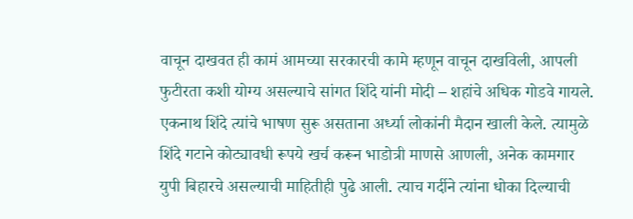वाचून दाखवत ही कामं आमच्या सरकारची कामे म्हणून वाचून दाखविली, आपली फुटीरता कशी योग्य असल्याचे सांगत शिंदे यांनी मोदी – शहांचे अधिक गोडवे गायले. एकनाथ शिंदे त्यांचे भाषण सुरू असताना अर्ध्या लोकांनी मैदान खाली केले. त्यामुळे शिंदे गटाने कोट्यावधी रूपये खर्च करून भाडोत्री माणसे आणली, अनेक कामगार युपी बिहारचे असल्याची माहितीही पुढे आली. त्याच गर्दीने त्यांना धोका दिल्याची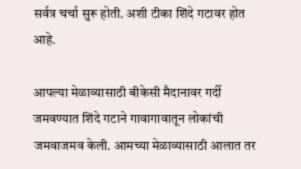सर्वत्र चर्चा सुरू होती. अशी टीका शिंदे गटावर होत आहे.

आपल्या मेळाव्यासाठी बीकेसी मैदानावर गर्दी जमवण्यात शिंदे गटाने गावागावातून लोकांची जमवाजमव केली. आमच्या मेळाव्यासाठी आलात तर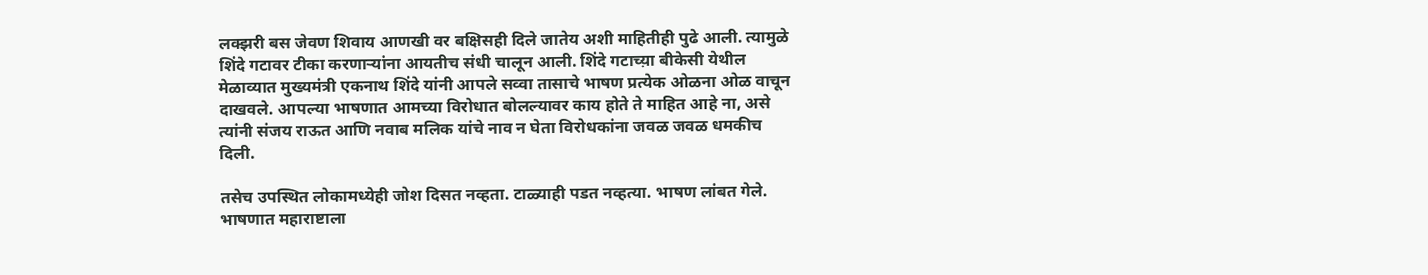लक्झरी बस जेवण शिवाय आणखी वर बक्षिसही दिले जातेय अशी माहितीही पुढे आली. त्यामुळे शिंदे गटावर टीका करणाऱ्यांना आयतीच संधी चालून आली. शिंदे गटाच्य़ा बीकेसी येथील मेळाव्यात मुख्यमंत्री एकनाथ शिंदे यांनी आपले सव्वा तासाचे भाषण प्रत्येक ओळना ओळ वाचून दाखवले. आपल्या भाषणात आमच्या विरोधात बोलल्यावर काय होते ते माहित आहे ना, असे त्यांनी संजय राऊत आणि नवाब मलिक यांचे नाव न घेता विरोधकांना जवळ जवळ धमकीच दिली.

तसेच उपस्थित लोकामध्येही जोश दिसत नव्हता. टाळ्याही पडत नव्हत्या. भाषण लांबत गेले. भाषणात महाराष्टाला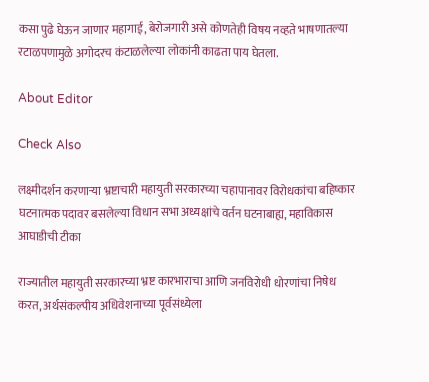कसा पुढे घेऊन जाणार महागाई, बेरोजगारी असे कोणतेही विषय नव्हते भाषणातल्या रटाळपणामुळे अगोदरच कंटाळलेल्या लोकांनी काढता पाय घेतला.

About Editor

Check Also

लक्ष्मीदर्शन करणाऱ्या भ्रष्टाचारी महायुती सरकारच्या चहापानावर विरोधकांचा बहिष्कार घटनात्मक पदावर बसलेल्या विधान सभा अध्यक्षांचे वर्तन घटनाबाह्य, महाविकास आघाडीची टीका

राज्यातील महायुती सरकारच्या भ्रष्ट कारभाराचा आणि जनविरोधी धोरणांचा निषेध करत, अर्थसंकल्पीय अधिवेशनाच्या पूर्वसंध्येला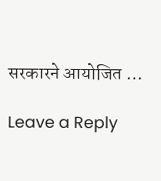सरकारने आयोजित …

Leave a Reply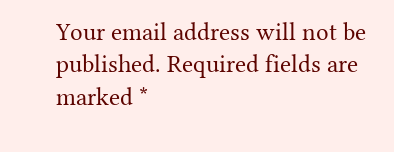Your email address will not be published. Required fields are marked *